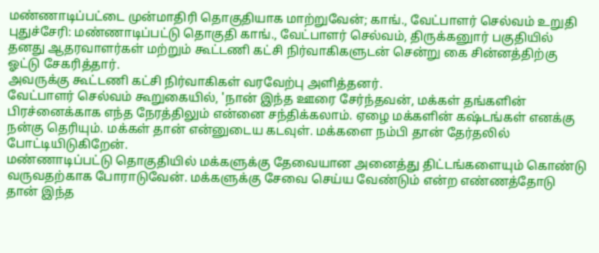மண்ணாடிப்பட்டை முன்மாதிரி தொகுதியாக மாற்றுவேன்; காங்., வேட்பாளர் செல்வம் உறுதி
புதுச்சேரி: மண்ணாடிப்பட்டு தொகுதி காங்., வேட்பாளர் செல்வம், திருக்கனுார் பகுதியில் தனது ஆதரவாளர்கள் மற்றும் கூட்டணி கட்சி நிர்வாகிகளுடன் சென்று கை சின்னத்திற்கு ஓட்டு சேகரித்தார்.
அவருக்கு கூட்டணி கட்சி நிர்வாகிகள் வரவேற்பு அளித்தனர்.
வேட்பாளர் செல்வம் கூறுகையில், 'நான் இந்த ஊரை சேர்ந்தவன், மக்கள் தங்களின் பிரச்னைக்காக எந்த நேரத்திலும் என்னை சந்திக்கலாம். ஏழை மக்களின் கஷ்டங்கள் எனக்கு நன்கு தெரியும். மக்கள் தான் என்னுடைய கடவுள். மக்களை நம்பி தான் தேர்தலில் போட்டியிடுகிறேன்.
மண்ணாடிப்பட்டு தொகுதியில் மக்களுக்கு தேவையான அனைத்து திட்டங்களையும் கொண்டு வருவதற்காக போராடுவேன். மக்களுக்கு சேவை செய்ய வேண்டும் என்ற எண்ணத்தோடு தான் இந்த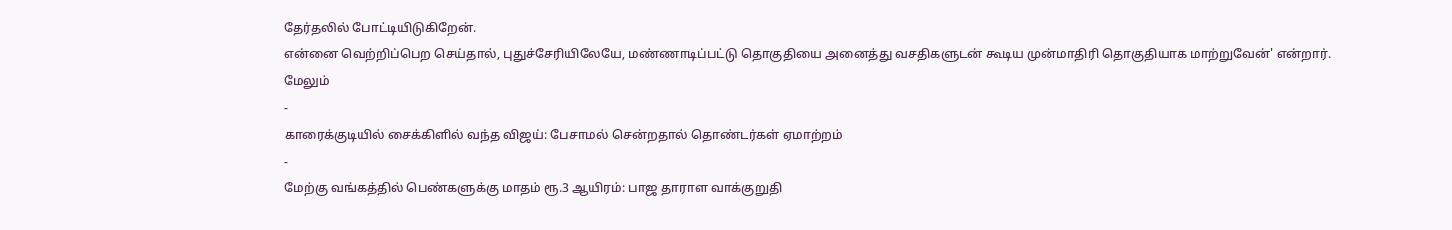தேர்தலில் போட்டியிடுகிறேன்.
என்னை வெற்றிப்பெற செய்தால், புதுச்சேரியிலேயே, மண்ணாடிப்பட்டு தொகுதியை அனைத்து வசதிகளுடன் கூடிய முன்மாதிரி தொகுதியாக மாற்றுவேன்' என்றார்.
மேலும்
-
காரைக்குடியில் சைக்கிளில் வந்த விஜய்: பேசாமல் சென்றதால் தொண்டர்கள் ஏமாற்றம்
-
மேற்கு வங்கத்தில் பெண்களுக்கு மாதம் ரூ.3 ஆயிரம்: பாஜ தாராள வாக்குறுதி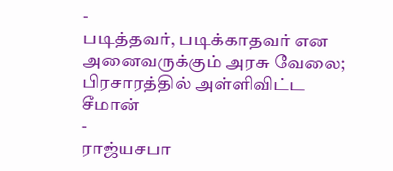-
படித்தவர், படிக்காதவர் என அனைவருக்கும் அரசு வேலை; பிரசாரத்தில் அள்ளிவிட்ட சீமான்
-
ராஜ்யசபா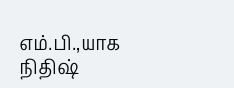எம்.பி.,யாக நிதிஷ்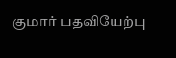குமார் பதவியேற்பு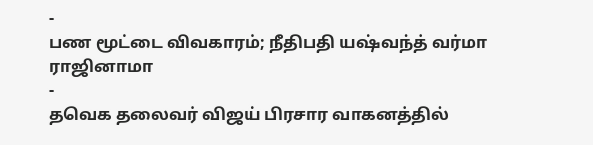-
பண மூட்டை விவகாரம்; நீதிபதி யஷ்வந்த் வர்மா ராஜினாமா
-
தவெக தலைவர் விஜய் பிரசார வாகனத்தில்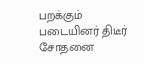பறக்கும் படையினர் திடீர் சோதனை